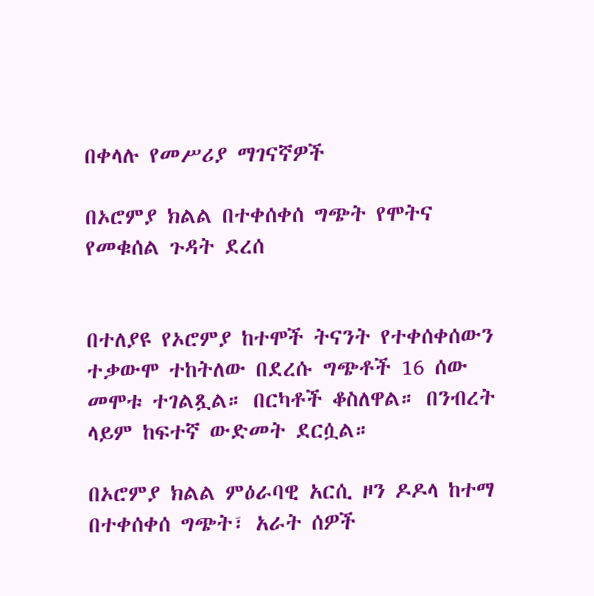በቀላሉ የመሥሪያ ማገናኛዎች

በኦሮምያ ክልል በተቀሰቀሰ ግጭት የሞትና የመቁሰል ጉዳት ደረሰ


በተለያዩ የኦሮምያ ከተሞች ትናንት የተቀሰቀሰውን ተቃውሞ ተከትለው በደረሱ ግጭቶች 16 ሰው መሞቱ ተገልጿል። በርካቶች ቆስለዋል። በንብረት ላይም ከፍተኛ ውድመት ደርሷል።

በኦሮምያ ክልል ምዕራባዊ አርሲ ዞን ዶዶላ ከተማ በተቀሰቀሰ ግጭት፣ አራት ሰዎች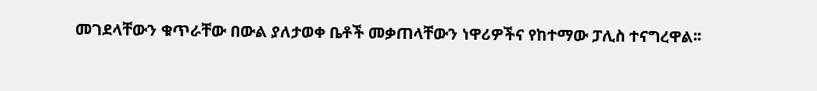መገደላቸውን ቁጥራቸው በውል ያለታወቀ ቤቶች መቃጠላቸውን ነዋሪዎችና የከተማው ፓሊስ ተናግረዋል፡፡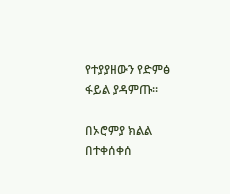የተያያዘውን የድምፅ ፋይል ያዳምጡ።

በኦሮምያ ክልል በተቀሰቀሰ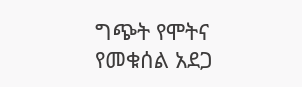ግጭት የሞትና የመቁሰል አደጋ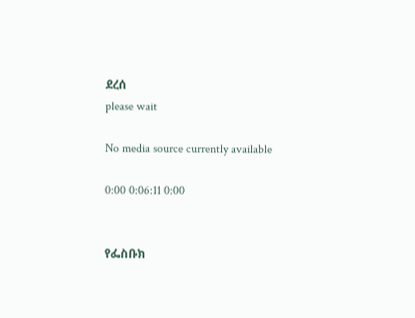ደረሰ
please wait

No media source currently available

0:00 0:06:11 0:00


የፌስቡክ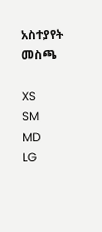አስተያየት መስጫ

XS
SM
MD
LG